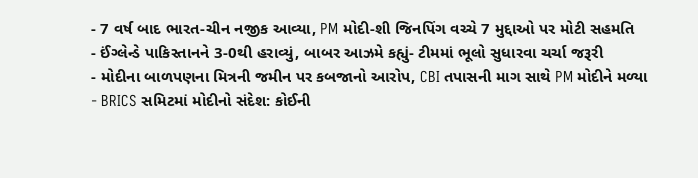- 7 વર્ષ બાદ ભારત-ચીન નજીક આવ્યા, PM મોદી-શી જિનપિંગ વચ્ચે 7 મુદ્દાઓ પર મોટી સહમતિ
- ઈંગ્લેન્ડે પાકિસ્તાનને 3-0થી હરાવ્યું, બાબર આઝમે કહ્યું- ટીમમાં ભૂલો સુધારવા ચર્ચા જરૂરી
- મોદીના બાળપણના મિત્રની જમીન પર કબજાનો આરોપ, CBI તપાસની માગ સાથે PM મોદીને મળ્યા
- BRICS સમિટમાં મોદીનો સંદેશ: કોઈની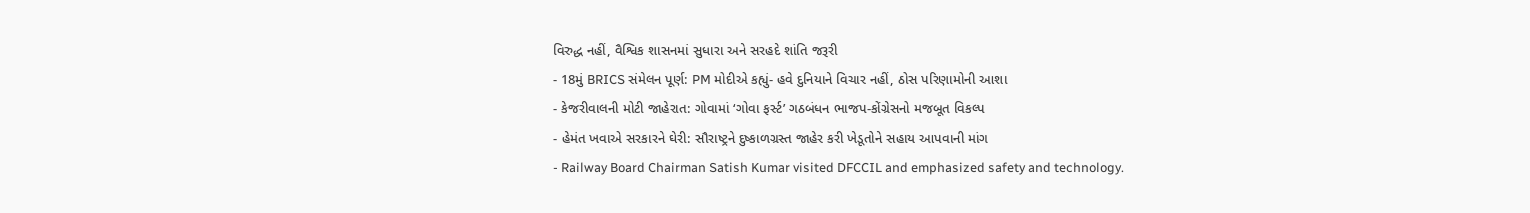વિરુદ્ધ નહીં, વૈશ્વિક શાસનમાં સુધારા અને સરહદે શાંતિ જરૂરી
- 18મું BRICS સંમેલન પૂર્ણ: PM મોદીએ કહ્યું- હવે દુનિયાને વિચાર નહીં, ઠોસ પરિણામોની આશા
- કેજરીવાલની મોટી જાહેરાત: ગોવામાં ‘ગોવા ફર્સ્ટ’ ગઠબંધન ભાજપ-કોંગ્રેસનો મજબૂત વિકલ્પ
- હેમંત ખવાએ સરકારને ઘેરી: સૌરાષ્ટ્રને દુષ્કાળગ્રસ્ત જાહેર કરી ખેડૂતોને સહાય આપવાની માંગ
- Railway Board Chairman Satish Kumar visited DFCCIL and emphasized safety and technology.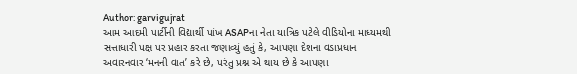Author: garvigujrat
આમ આદમી પાર્ટીની વિદ્યાર્થી પાંખ ASAPના નેતા યાત્રિક પટેલે વીડિયોના માધ્યમથી સત્તાધારી પક્ષ પર પ્રહાર કરતા જણાવ્યું હતું કે, આપણા દેશના વડાપ્રધાન અવારનવાર ‘મનની વાત’ કરે છે, પરંતુ પ્રશ્ન એ થાય છે કે આપણા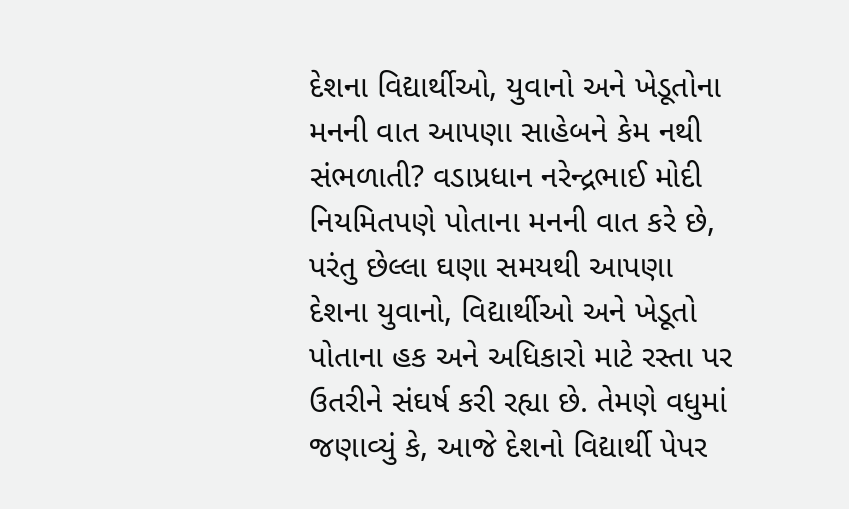દેશના વિદ્યાર્થીઓ, યુવાનો અને ખેડૂતોના મનની વાત આપણા સાહેબને કેમ નથી સંભળાતી? વડાપ્રધાન નરેન્દ્રભાઈ મોદી નિયમિતપણે પોતાના મનની વાત કરે છે, પરંતુ છેલ્લા ઘણા સમયથી આપણા દેશના યુવાનો, વિદ્યાર્થીઓ અને ખેડૂતો પોતાના હક અને અધિકારો માટે રસ્તા પર ઉતરીને સંઘર્ષ કરી રહ્યા છે. તેમણે વધુમાં જણાવ્યું કે, આજે દેશનો વિદ્યાર્થી પેપર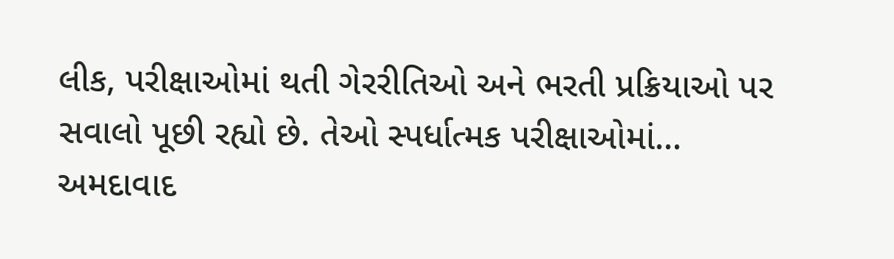લીક, પરીક્ષાઓમાં થતી ગેરરીતિઓ અને ભરતી પ્રક્રિયાઓ પર સવાલો પૂછી રહ્યો છે. તેઓ સ્પર્ધાત્મક પરીક્ષાઓમાં…
અમદાવાદ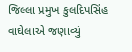જિલ્લા પ્રમુખ કુલદિપસિંહ વાઘેલાએ જણાવ્યું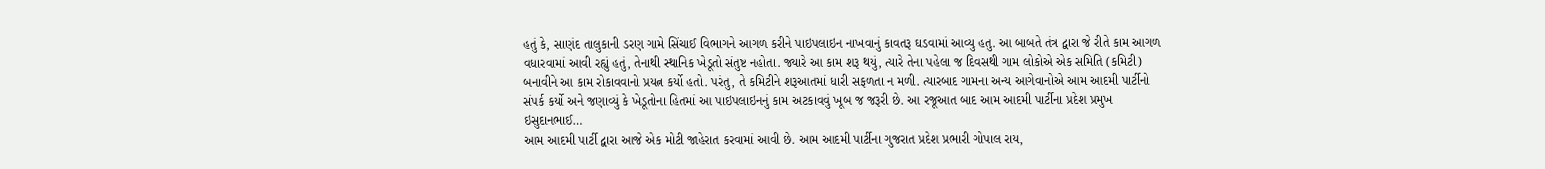હતું કે, સાણંદ તાલુકાની ડરણ ગામે સિંચાઈ વિભાગને આગળ કરીને પાઇપલાઇન નાખવાનું કાવતરૂ ઘડવામાં આવ્યુ હતુ. આ બાબતે તંત્ર દ્વારા જે રીતે કામ આગળ વધારવામાં આવી રહ્યું હતું, તેનાથી સ્થાનિક ખેડૂતો સંતુષ્ટ નહોતા. જ્યારે આ કામ શરૂ થયું, ત્યારે તેના પહેલા જ દિવસથી ગામ લોકોએ એક સમિતિ (કમિટી) બનાવીને આ કામ રોકાવવાનો પ્રયત્ન કર્યો હતો. પરંતુ, તે કમિટીને શરૂઆતમાં ધારી સફળતા ન મળી. ત્યારબાદ ગામના અન્ય આગેવાનોએ આમ આદમી પાર્ટીનો સંપર્ક કર્યો અને જણાવ્યું કે ખેડૂતોના હિતમાં આ પાઇપલાઇનનું કામ અટકાવવું ખૂબ જ જરૂરી છે. આ રજૂઆત બાદ આમ આદમી પાર્ટીના પ્રદેશ પ્રમુખ ઇસુદાનભાઈ…
આમ આદમી પાર્ટી દ્વારા આજે એક મોટી જાહેરાત કરવામાં આવી છે. આમ આદમી પાર્ટીના ગુજરાત પ્રદેશ પ્રભારી ગોપાલ રાય,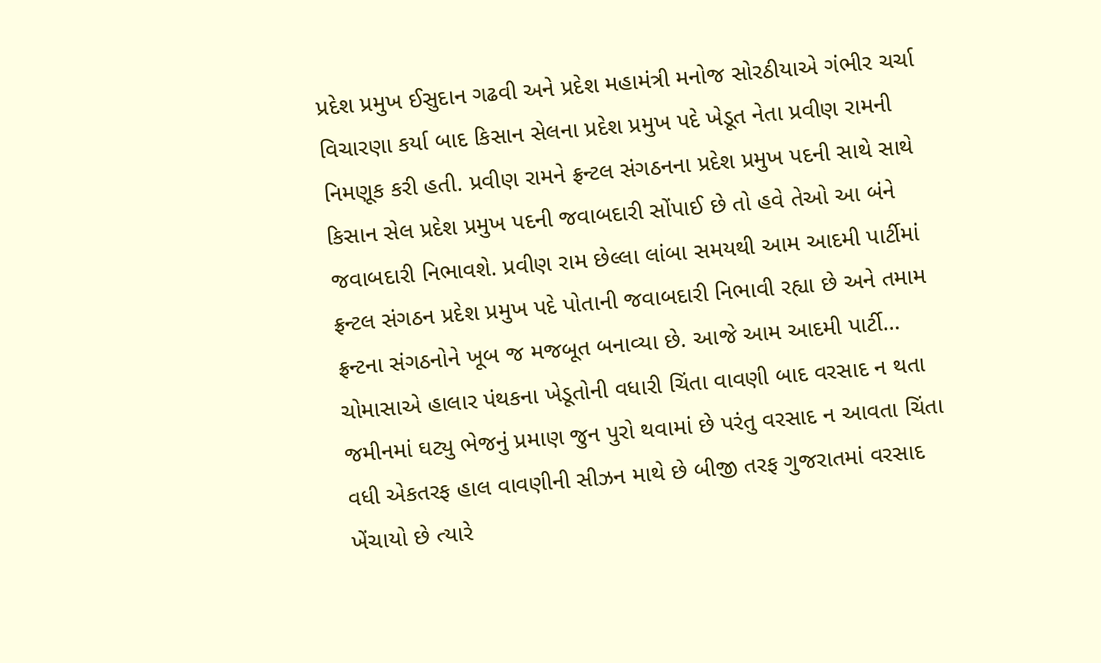પ્રદેશ પ્રમુખ ઈસુદાન ગઢવી અને પ્રદેશ મહામંત્રી મનોજ સોરઠીયાએ ગંભીર ચર્ચા વિચારણા કર્યા બાદ કિસાન સેલના પ્રદેશ પ્રમુખ પદે ખેડૂત નેતા પ્રવીણ રામની નિમણૂક કરી હતી. પ્રવીણ રામને ફ્રન્ટલ સંગઠનના પ્રદેશ પ્રમુખ પદની સાથે સાથે કિસાન સેલ પ્રદેશ પ્રમુખ પદની જવાબદારી સોંપાઈ છે તો હવે તેઓ આ બંને જવાબદારી નિભાવશે. પ્રવીણ રામ છેલ્લા લાંબા સમયથી આમ આદમી પાર્ટીમાં ફ્રન્ટલ સંગઠન પ્રદેશ પ્રમુખ પદે પોતાની જવાબદારી નિભાવી રહ્યા છે અને તમામ ફ્રન્ટના સંગઠનોને ખૂબ જ મજબૂત બનાવ્યા છે. આજે આમ આદમી પાર્ટી…
ચોમાસાએ હાલાર પંથકના ખેડૂતોની વધારી ચિંતા વાવણી બાદ વરસાદ ન થતા જમીનમાં ઘટ્યુ ભેજનું પ્રમાણ જુન પુરો થવામાં છે પરંતુ વરસાદ ન આવતા ચિંતા વધી એકતરફ હાલ વાવણીની સીઝન માથે છે બીજી તરફ ગુજરાતમાં વરસાદ ખેંચાયો છે ત્યારે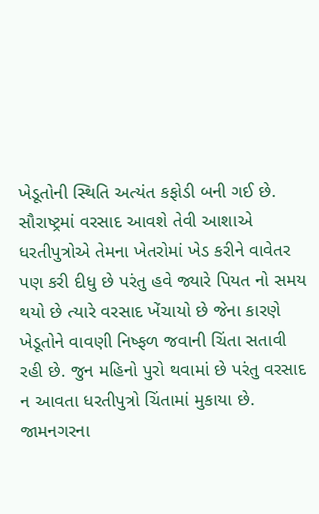ખેડૂતોની સ્થિતિ અત્યંત કફોડી બની ગઈ છે. સૌરાષ્ટ્રમાં વરસાદ આવશે તેવી આશાએ ધરતીપુત્રોએ તેમના ખેતરોમાં ખેડ કરીને વાવેતર પણ કરી દીધુ છે પરંતુ હવે જ્યારે પિયત નો સમય થયો છે ત્યારે વરસાદ ખેંચાયો છે જેના કારણે ખેડૂતોને વાવણી નિષ્ફળ જવાની ચિંતા સતાવી રહી છે. જુન મહિનો પુરો થવામાં છે પરંતુ વરસાદ ન આવતા ધરતીપુત્રો ચિંતામાં મુકાયા છે. જામનગરના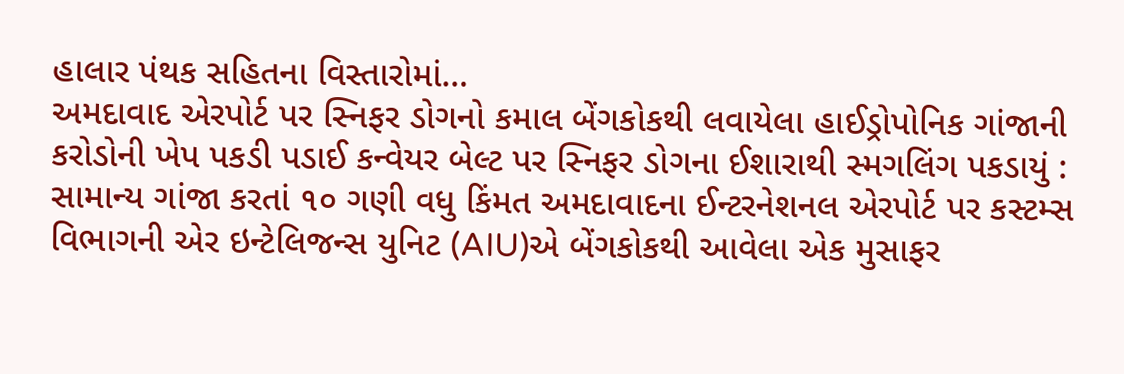હાલાર પંથક સહિતના વિસ્તારોમાં…
અમદાવાદ એરપોર્ટ પર સ્નિફર ડોગનો કમાલ બેંગકોકથી લવાયેલા હાઈડ્રોપોનિક ગાંજાની કરોડોની ખેપ પકડી પડાઈ કન્વેયર બેલ્ટ પર સ્નિફર ડોગના ઈશારાથી સ્મગલિંગ પકડાયું : સામાન્ય ગાંજા કરતાં ૧૦ ગણી વધુ કિંમત અમદાવાદના ઈન્ટરનેશનલ એરપોર્ટ પર કસ્ટમ્સ વિભાગની એર ઇન્ટેલિજન્સ યુનિટ (AIU)એ બેંગકોકથી આવેલા એક મુસાફર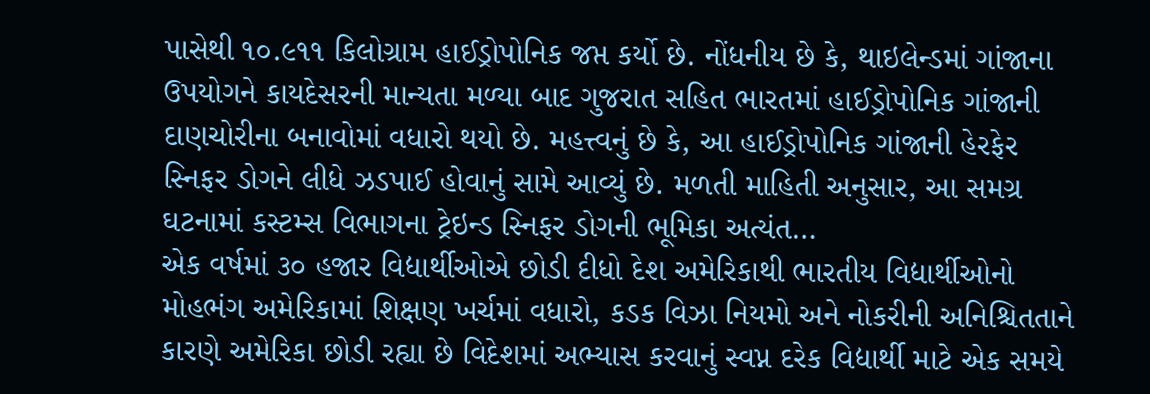પાસેથી ૧૦.૯૧૧ કિલોગ્રામ હાઈડ્રોપોનિક જપ્ત કર્યો છે. નોંધનીય છે કે, થાઇલેન્ડમાં ગાંજાના ઉપયોગને કાયદેસરની માન્યતા મળ્યા બાદ ગુજરાત સહિત ભારતમાં હાઈડ્રોપોનિક ગાંજાની દાણચોરીના બનાવોમાં વધારો થયો છે. મહત્ત્વનું છે કે, આ હાઈડ્રોપોનિક ગાંજાની હેરફેર સ્નિફર ડોગને લીધે ઝડપાઈ હોવાનું સામે આવ્યું છે. મળતી માહિતી અનુસાર, આ સમગ્ર ઘટનામાં કસ્ટમ્સ વિભાગના ટ્રેઇન્ડ સ્નિફર ડોગની ભૂમિકા અત્યંત…
એક વર્ષમાં ૩૦ હજાર વિદ્યાર્થીઓએ છોડી દીધો દેશ અમેરિકાથી ભારતીય વિદ્યાર્થીઓનો મોહભંગ અમેરિકામાં શિક્ષણ ખર્ચમાં વધારો, કડક વિઝા નિયમો અને નોકરીની અનિશ્ચિતતાને કારણે અમેરિકા છોડી રહ્યા છે વિદેશમાં અભ્યાસ કરવાનું સ્વપ્ન દરેક વિદ્યાર્થી માટે એક સમયે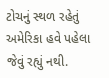ટોચનું સ્થળ રહેતું અમેરિકા હવે પહેલા જેવું રહ્યું નથી.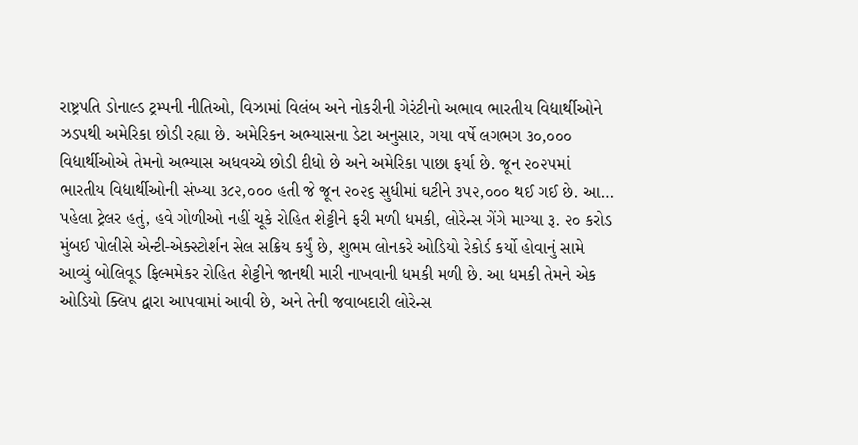રાષ્ટ્રપતિ ડોનાલ્ડ ટ્રમ્પની નીતિઓ, વિઝામાં વિલંબ અને નોકરીની ગેરંટીનો અભાવ ભારતીય વિદ્યાર્થીઓને ઝડપથી અમેરિકા છોડી રહ્યા છે. અમેરિકન અભ્યાસના ડેટા અનુસાર, ગયા વર્ષે લગભગ ૩૦,૦૦૦ વિદ્યાર્થીઓએ તેમનો અભ્યાસ અધવચ્ચે છોડી દીધો છે અને અમેરિકા પાછા ફર્યા છે. જૂન ૨૦૨૫માં ભારતીય વિદ્યાર્થીઓની સંખ્યા ૩૮૨,૦૦૦ હતી જે જૂન ૨૦૨૬ સુધીમાં ઘટીને ૩૫૨,૦૦૦ થઈ ગઈ છે. આ…
પહેલા ટ્રેલર હતું, હવે ગોળીઓ નહીં ચૂકે રોહિત શેટ્ટીને ફરી મળી ધમકી, લોરેન્સ ગેંગે માગ્યા રૂ. ૨૦ કરોડ મુંબઈ પોલીસે એન્ટી-એક્સ્ટોર્શન સેલ સક્રિય કર્યું છે, શુભમ લોનકરે ઓડિયો રેકોર્ડ કર્યો હોવાનું સામે આવ્યું બોલિવૂડ ફિલ્મમેકર રોહિત શેટ્ટીને જાનથી મારી નાખવાની ધમકી મળી છે. આ ધમકી તેમને એક ઓડિયો ક્લિપ દ્વારા આપવામાં આવી છે, અને તેની જવાબદારી લોરેન્સ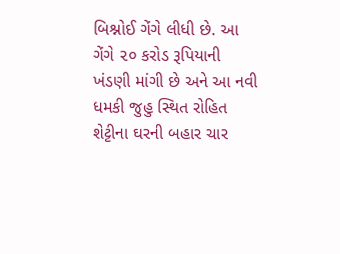બિશ્નોઈ ગેંગે લીધી છે. આ ગેંગે ૨૦ કરોડ રૂપિયાની ખંડણી માંગી છે અને આ નવી ધમકી જુહુ સ્થિત રોહિત શેટ્ટીના ઘરની બહાર ચાર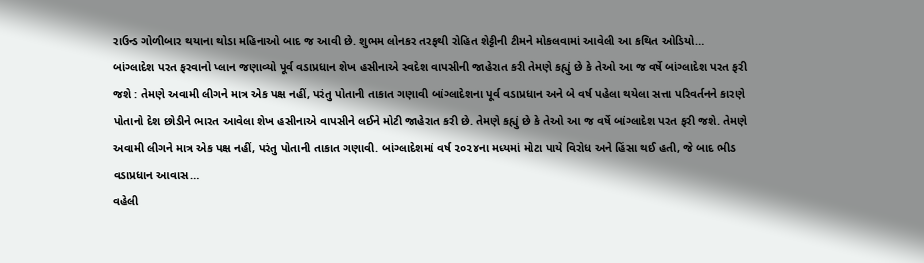રાઉન્ડ ગોળીબાર થયાના થોડા મહિનાઓ બાદ જ આવી છે. શુભમ લોનકર તરફથી રોહિત શેટ્ટીની ટીમને મોકલવામાં આવેલી આ કથિત ઓડિયો…
બાંગ્લાદેશ પરત ફરવાનો પ્લાન જણાવ્યો પૂર્વ વડાપ્રધાન શેખ હસીનાએ સ્વદેશ વાપસીની જાહેરાત કરી તેમણે કહ્યું છે કે તેઓ આ જ વર્ષે બાંગ્લાદેશ પરત ફરી જશે : તેમણે અવામી લીગને માત્ર એક પક્ષ નહીં, પરંતુ પોતાની તાકાત ગણાવી બાંગ્લાદેશના પૂર્વ વડાપ્રધાન અને બે વર્ષ પહેલા થયેલા સત્તા પરિવર્તનને કારણે પોતાનો દેશ છોડીને ભારત આવેલા શેખ હસીનાએ વાપસીને લઈને મોટી જાહેરાત કરી છે. તેમણે કહ્યું છે કે તેઓ આ જ વર્ષે બાંગ્લાદેશ પરત ફરી જશે. તેમણે અવામી લીગને માત્ર એક પક્ષ નહીં, પરંતુ પોતાની તાકાત ગણાવી. બાંગ્લાદેશમાં વર્ષ ૨૦૨૪ના મધ્યમાં મોટા પાયે વિરોધ અને હિંસા થઈ હતી, જે બાદ ભીડ વડાપ્રધાન આવાસ…
વહેલી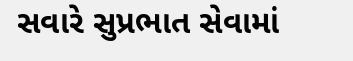સવારે સુપ્રભાત સેવામાં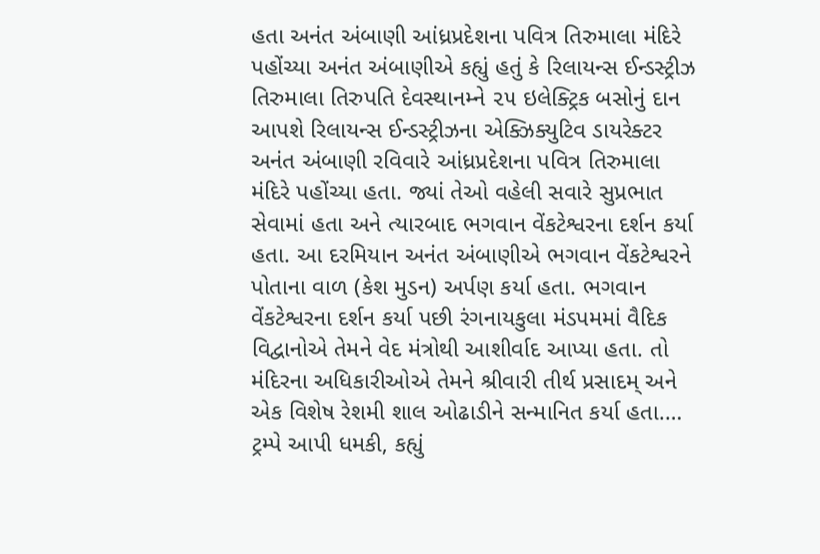હતા અનંત અંબાણી આંધ્રપ્રદેશના પવિત્ર તિરુમાલા મંદિરે પહોંચ્યા અનંત અંબાણીએ કહ્યું હતું કે રિલાયન્સ ઈન્ડસ્ટ્રીઝ તિરુમાલા તિરુપતિ દેવસ્થાનમ્ને ૨૫ ઇલેક્ટ્રિક બસોનું દાન આપશે રિલાયન્સ ઈન્ડસ્ટ્રીઝના એક્ઝિક્યુટિવ ડાયરેક્ટર અનંત અંબાણી રવિવારે આંધ્રપ્રદેશના પવિત્ર તિરુમાલા મંદિરે પહોંચ્યા હતા. જ્યાં તેઓ વહેલી સવારે સુપ્રભાત સેવામાં હતા અને ત્યારબાદ ભગવાન વેંકટેશ્વરના દર્શન કર્યા હતા. આ દરમિયાન અનંત અંબાણીએ ભગવાન વેંકટેશ્વરને પોતાના વાળ (કેશ મુડન) અર્પણ કર્યા હતા. ભગવાન વેંકટેશ્વરના દર્શન કર્યા પછી રંગનાયકુલા મંડપમમાં વૈદિક વિદ્વાનોએ તેમને વેદ મંત્રોથી આશીર્વાદ આપ્યા હતા. તો મંદિરના અધિકારીઓએ તેમને શ્રીવારી તીર્થ પ્રસાદમ્ અને એક વિશેષ રેશમી શાલ ઓઢાડીને સન્માનિત કર્યા હતા.…
ટ્રમ્પે આપી ધમકી, કહ્યું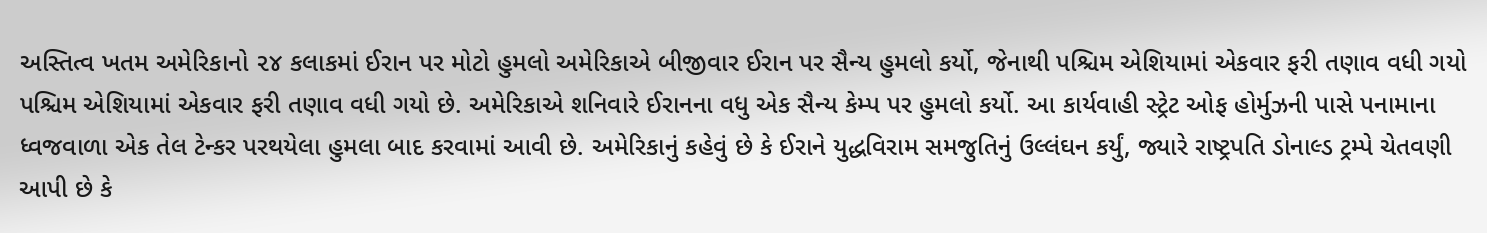અસ્તિત્વ ખતમ અમેરિકાનો ૨૪ કલાકમાં ઈરાન પર મોટો હુમલો અમેરિકાએ બીજીવાર ઈરાન પર સૈન્ય હુમલો કર્યો, જેનાથી પશ્ચિમ એશિયામાં એકવાર ફરી તણાવ વધી ગયો પશ્ચિમ એશિયામાં એકવાર ફરી તણાવ વધી ગયો છે. અમેરિકાએ શનિવારે ઈરાનના વધુ એક સૈન્ય કેમ્પ પર હુમલો કર્યો. આ કાર્યવાહી સ્ટ્રેટ ઓફ હોર્મુઝની પાસે પનામાના ધ્વજવાળા એક તેલ ટેન્કર પરથયેલા હુમલા બાદ કરવામાં આવી છે. અમેરિકાનું કહેવું છે કે ઈરાને યુદ્ધવિરામ સમજુતિનું ઉલ્લંઘન કર્યું, જ્યારે રાષ્ટ્રપતિ ડોનાલ્ડ ટ્રમ્પે ચેતવણી આપી છે કે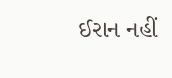ઈરાન નહીં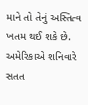માને તો તેનું અસ્તિત્વ ખતમ થઈ શકે છે. અમેરિકાએ શનિવારે સતત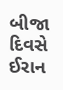બીજા દિવસે ઈરાન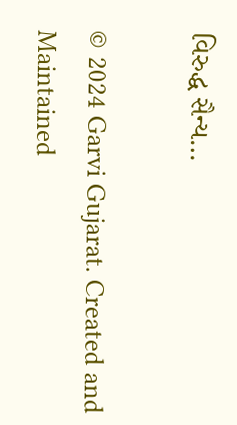વિરુદ્ધ સૈન્ય…

© 2024 Garvi Gujarat. Created and Maintained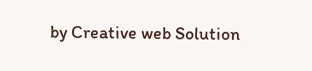by Creative web Solution